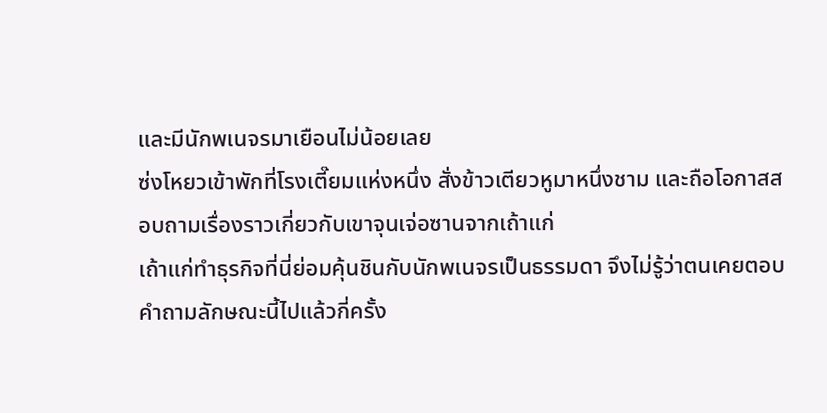และมีนักพเนจรมาเยือนไม่น้อยเลย
ซ่งโหยวเข้าพักที่โรงเตี๊ยมแห่งหนึ่ง สั่งข้าวเตียวหูมาหนึ่งชาม และถือโอกาสสอบถามเรื่องราวเกี่ยวกับเขาจุนเจ่อซานจากเถ้าแก่
เถ้าแก่ทำธุรกิจที่นี่ย่อมคุ้นชินกับนักพเนจรเป็นธรรมดา จึงไม่รู้ว่าตนเคยตอบคำถามลักษณะนี้ไปแล้วกี่ครั้ง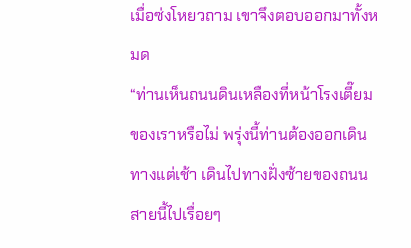เมื่อซ่งโหยวถาม เขาจึงตอบออกมาทั้งหมด
“ท่านเห็นถนนดินเหลืองที่หน้าโรงเตี๊ยมของเราหรือไม่ พรุ่งนี้ท่านต้องออกเดินทางแต่เช้า เดินไปทางฝั่งซ้ายของถนนสายนี้ไปเรื่อยๆ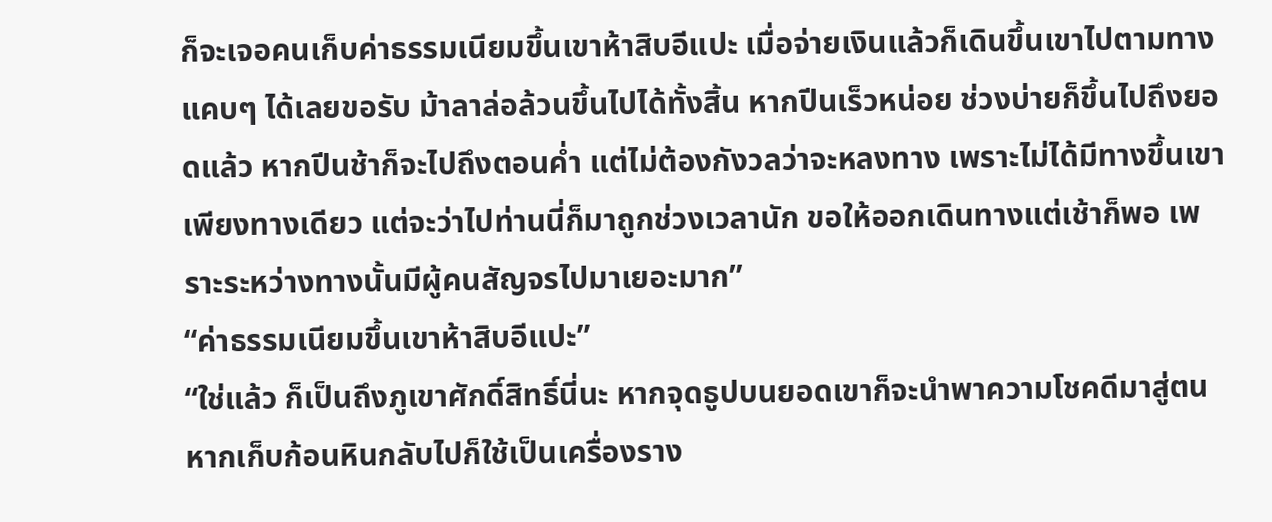ก็จะเจอคนเก็บค่าธรรมเนียมขึ้นเขาห้าสิบอีแปะ เมื่อจ่ายเงินแล้วก็เดินขึ้นเขาไปตามทางแคบๆ ได้เลยขอรับ ม้าลาล่อล้วนขึ้นไปได้ทั้งสิ้น หากปีนเร็วหน่อย ช่วงบ่ายก็ขึ้นไปถึงยอดแล้ว หากปีนช้าก็จะไปถึงตอนค่ำ แต่ไม่ต้องกังวลว่าจะหลงทาง เพราะไม่ได้มีทางขึ้นเขาเพียงทางเดียว แต่จะว่าไปท่านนี่ก็มาถูกช่วงเวลานัก ขอให้ออกเดินทางแต่เช้าก็พอ เพราะระหว่างทางนั้นมีผู้คนสัญจรไปมาเยอะมาก”
“ค่าธรรมเนียมขึ้นเขาห้าสิบอีแปะ”
“ใช่แล้ว ก็เป็นถึงภูเขาศักดิ์สิทธิ์นี่นะ หากจุดธูปบนยอดเขาก็จะนำพาความโชคดีมาสู่ตน หากเก็บก้อนหินกลับไปก็ใช้เป็นเครื่องราง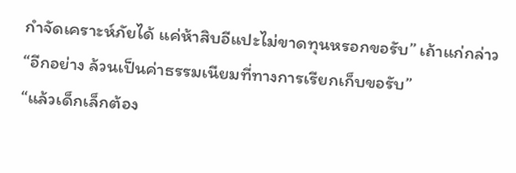กำจัดเคราะห์ภัยได้ แค่ห้าสิบอีแปะไม่ขาดทุนหรอกขอรับ” เถ้าแก่กล่าว “อีกอย่าง ล้วนเป็นค่าธรรมเนียมที่ทางการเรียกเก็บขอรับ”
“แล้วเด็กเล็กต้อง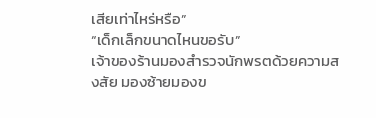เสียเท่าไหร่หรือ”
“เด็กเล็กขนาดไหนขอรับ”
เจ้าของร้านมองสำรวจนักพรตด้วยความสงสัย มองซ้ายมองข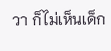วา ก็ไม่เห็นเด็ก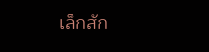เล็กสัก